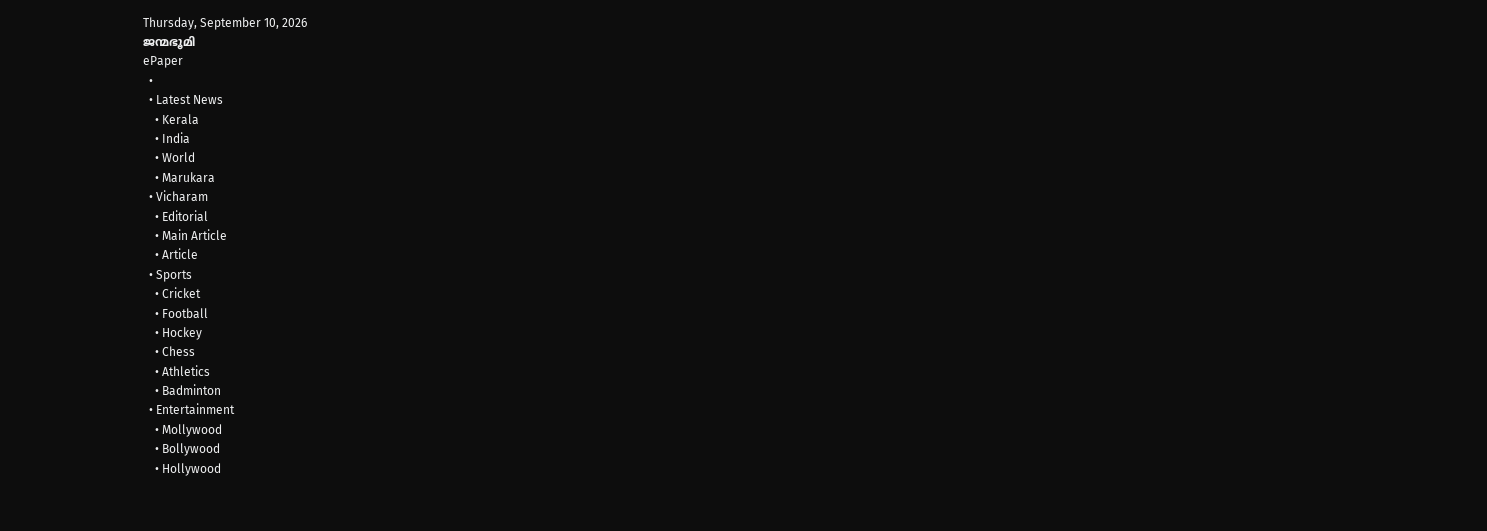Thursday, September 10, 2026
ജന്മഭൂമി
ePaper
  •
  • Latest News
    • Kerala
    • India
    • World
    • Marukara
  • Vicharam
    • Editorial
    • Main Article
    • Article
  • Sports
    • Cricket
    • Football
    • Hockey
    • Chess
    • Athletics
    • Badminton
  • Entertainment
    • Mollywood
    • Bollywood
    • Hollywood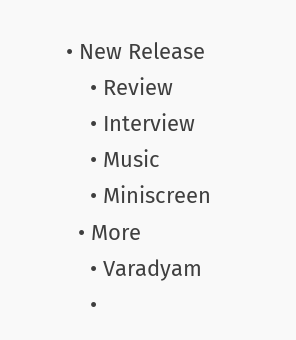• New Release
    • Review
    • Interview
    • Music
    • Miniscreen
  • More
    • Varadyam
    •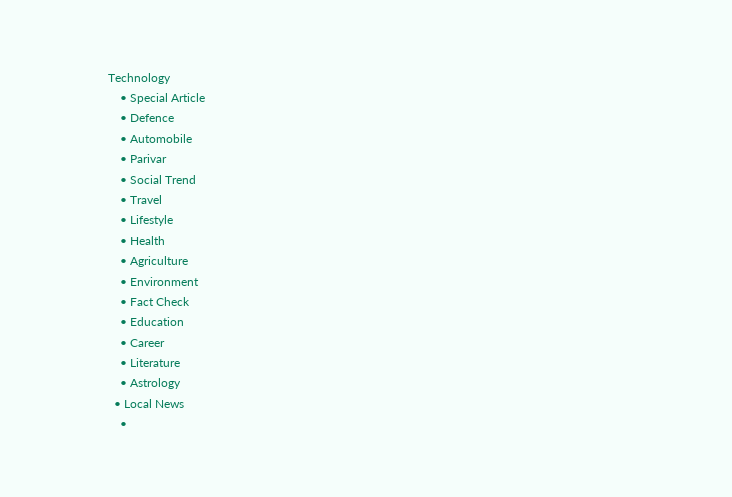Technology
    • Special Article
    • Defence
    • Automobile
    • Parivar
    • Social Trend
    • Travel
    • Lifestyle
    • Health
    • Agriculture
    • Environment
    • Fact Check
    • Education
    • Career
    • Literature
    • Astrology
  • Local News
    •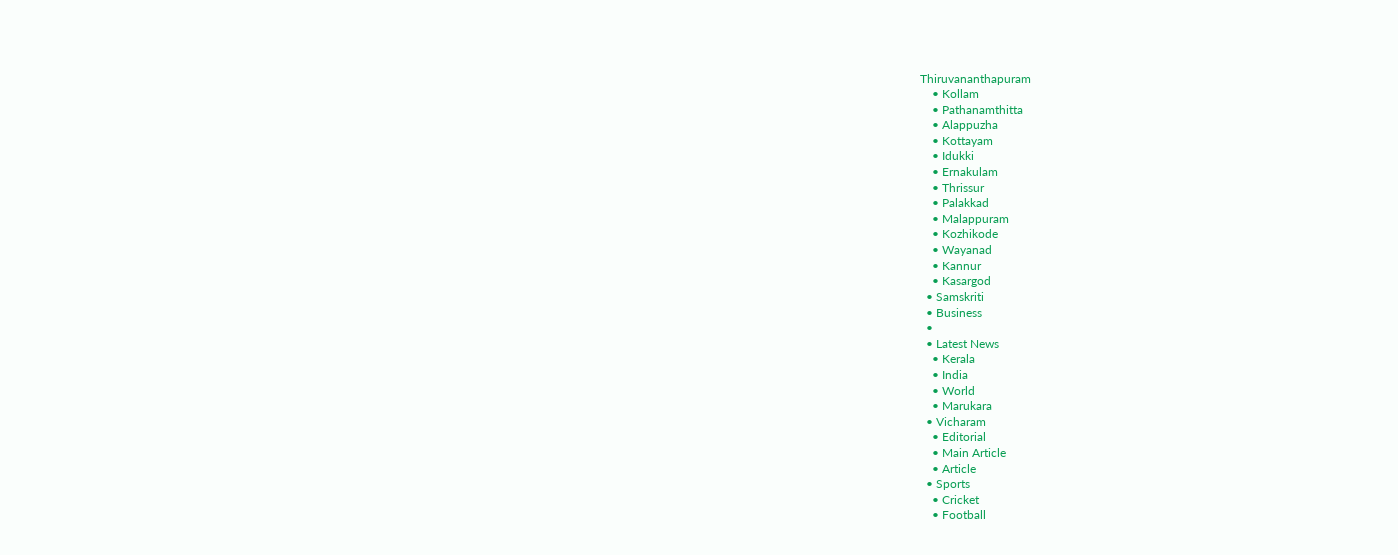Thiruvananthapuram
    • Kollam
    • Pathanamthitta
    • Alappuzha
    • Kottayam
    • Idukki
    • Ernakulam
    • Thrissur
    • Palakkad
    • Malappuram
    • Kozhikode
    • Wayanad
    • Kannur
    • Kasargod
  • Samskriti
  • Business
  •
  • Latest News
    • Kerala
    • India
    • World
    • Marukara
  • Vicharam
    • Editorial
    • Main Article
    • Article
  • Sports
    • Cricket
    • Football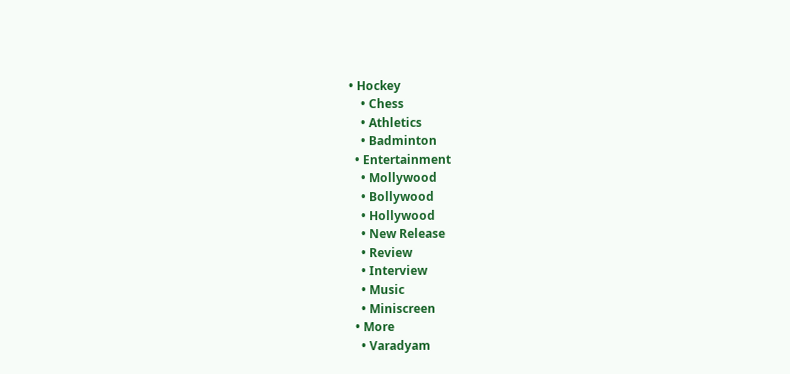• Hockey
    • Chess
    • Athletics
    • Badminton
  • Entertainment
    • Mollywood
    • Bollywood
    • Hollywood
    • New Release
    • Review
    • Interview
    • Music
    • Miniscreen
  • More
    • Varadyam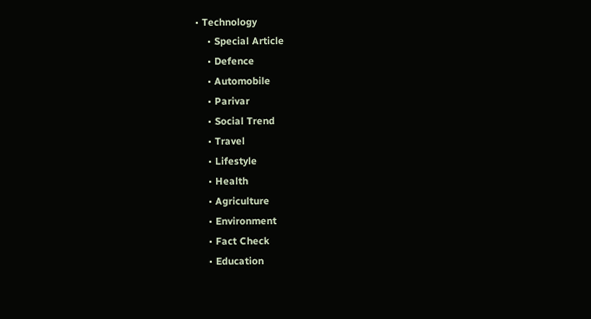• Technology
    • Special Article
    • Defence
    • Automobile
    • Parivar
    • Social Trend
    • Travel
    • Lifestyle
    • Health
    • Agriculture
    • Environment
    • Fact Check
    • Education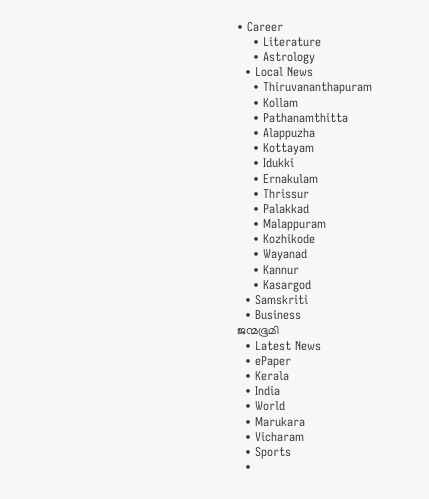• Career
    • Literature
    • Astrology
  • Local News
    • Thiruvananthapuram
    • Kollam
    • Pathanamthitta
    • Alappuzha
    • Kottayam
    • Idukki
    • Ernakulam
    • Thrissur
    • Palakkad
    • Malappuram
    • Kozhikode
    • Wayanad
    • Kannur
    • Kasargod
  • Samskriti
  • Business
ജന്മഭൂമി
  • Latest News
  • ePaper
  • Kerala
  • India
  • World
  • Marukara
  • Vicharam
  • Sports
  •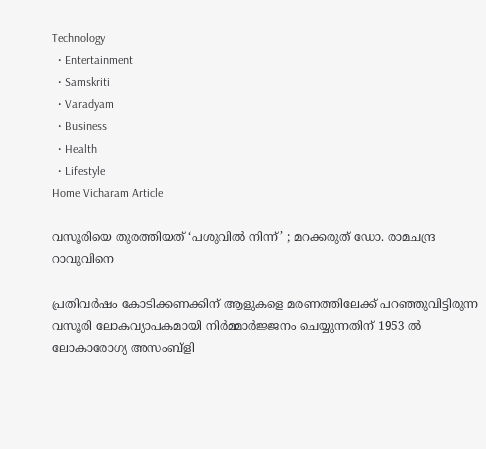Technology
  • Entertainment
  • Samskriti
  • Varadyam
  • Business
  • Health
  • Lifestyle
Home Vicharam Article

വസൂരിയെ തുരത്തിയത് ‘പശുവില്‍ നിന്ന്’ ; മറക്കരുത് ഡോ. രാമചന്ദ്ര റാവുവിനെ

പ്രതിവര്‍ഷം കോടിക്കണക്കിന് ആളുകളെ മരണത്തിലേക്ക് പറഞ്ഞുവിട്ടിരുന്ന വസൂരി ലോകവ്യാപകമായി നിര്‍മ്മാര്‍ജ്ജനം ചെയ്യുന്നതിന് 1953 ല്‍ ലോകാരോഗ്യ അസംബ്‌ളി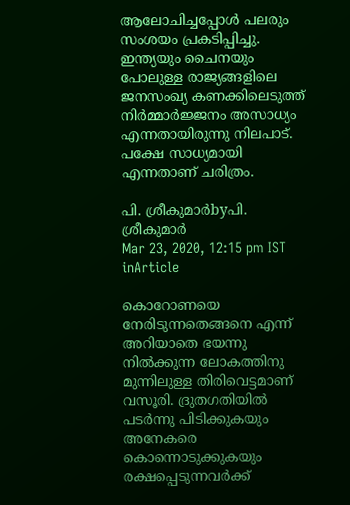ആലോചിച്ചപ്പോള്‍ പലരും സംശയം പ്രകടിപ്പിച്ചു. ഇന്ത്യയും ചൈനയും പോലുള്ള രാജ്യങ്ങളിലെ ജനസംഖ്യ കണക്കിലെടുത്ത് നിര്‍മ്മാര്‍ജ്ജനം അസാധ്യം എന്നതായിരുന്നു നിലപാട്. പക്ഷേ സാധ്യമായി എന്നതാണ് ചരിത്രം.

പി. ശ്രീകുമാര്‍byപി. ശ്രീകുമാര്‍
Mar 23, 2020, 12:15 pm IST
inArticle

കൊറോണയെ നേരിടുന്നതെങ്ങനെ എന്ന് അറിയാതെ ഭയന്നു നില്‍ക്കുന്ന ലോകത്തിനു മുന്നിലുള്ള തിരിവെട്ടമാണ് വസൂരി. ദ്രുതഗതിയില്‍ പടര്‍ന്നു പിടിക്കുകയും അനേകരെ കൊന്നൊടുക്കുകയും രക്ഷപ്പെടുന്നവര്‍ക്ക്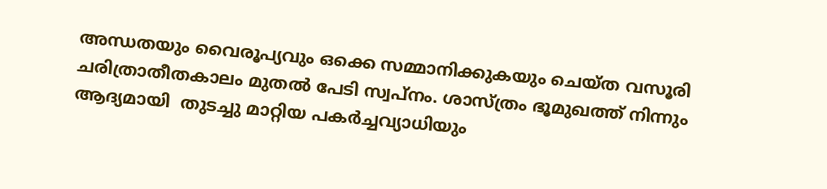അന്ധതയും വൈരൂപ്യവും ഒക്കെ സമ്മാനിക്കുകയും ചെയ്ത വസൂരി ചരിത്രാതീതകാലം മുതല്‍ പേടി സ്വപ്നം. ശാസ്ത്രം ഭൂമുഖത്ത് നിന്നും ആദ്യമായി  തുടച്ചു മാറ്റിയ പകര്‍ച്ചവ്യാധിയും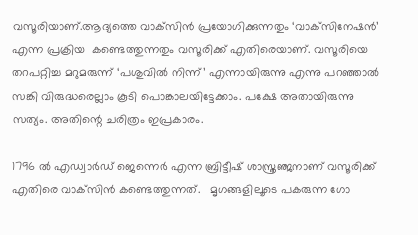വസൂരിയാണ്.ആദ്യത്തെ വാക്‌സിന്‍ പ്രയോഗിക്കുന്നതും ‘വാക്‌സിനേഷന്‍’ എന്ന പ്രക്രിയ  കണ്ടെത്തുന്നതും വസൂരിക്ക് എതിരെയാണ്. വസൂരിയെ തറപറ്റിച്ച മറുമരുന്ന് ‘പശുവില്‍ നിന്ന്’ എന്നായിരുന്നു എന്നു പറഞ്ഞാല്‍ സങ്കി വിരുദ്ധരെല്ലാം കൂടി പൊങ്കാലയിട്ടേക്കാം. പക്ഷേ അതായിരുന്നു സത്യം. അതിന്റെ ചരിത്രം ഇപ്രകാരം.

1796 ല്‍ എഡ്വാര്‍ഡ് ജെന്നെര്‍ എന്ന ബ്രിട്ടീഷ് ശാസ്ത്രഞ്ജനാണ് വസൂരിക്ക് എതിരെ വാക്‌സിന്‍ കണ്ടെത്തുന്നത്.   മൃഗങ്ങളിലൂടെ പകരുന്ന ഗോ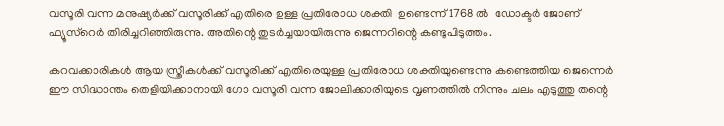വസൂരി വന്ന മനുഷ്യര്‍ക്ക് വസൂരിക്ക് എതിരെ ഉള്ള പ്രതിരോധ ശക്തി  ഉണ്ടെന്ന് 1768 ല്‍  ഡോക്ടര്‍ ജോണ് ഫ്യൂസ്‌റെര്‍ തിരിച്ചറിഞ്ഞിരുന്നു. അതിന്റെ തുടര്‍ച്ചയായിരുന്നു ജെന്നറിന്റെ കണ്ടുപിടുത്തം.

കറവക്കാരികള്‍ ആയ സ്ത്രീകള്‍ക്ക് വസൂരിക്ക് എതിരെയുള്ള പ്രതിരോധ ശക്തിയുണ്ടെന്നു കണ്ടെത്തിയ ജെന്നെര്‍ ഈ സിദ്ധാന്തം തെളിയിക്കാനായി ഗോ വസൂരി വന്ന ജോലിക്കാരിയുടെ വൃണത്തില്‍ നിന്നും ചലം എടുത്തു തന്റെ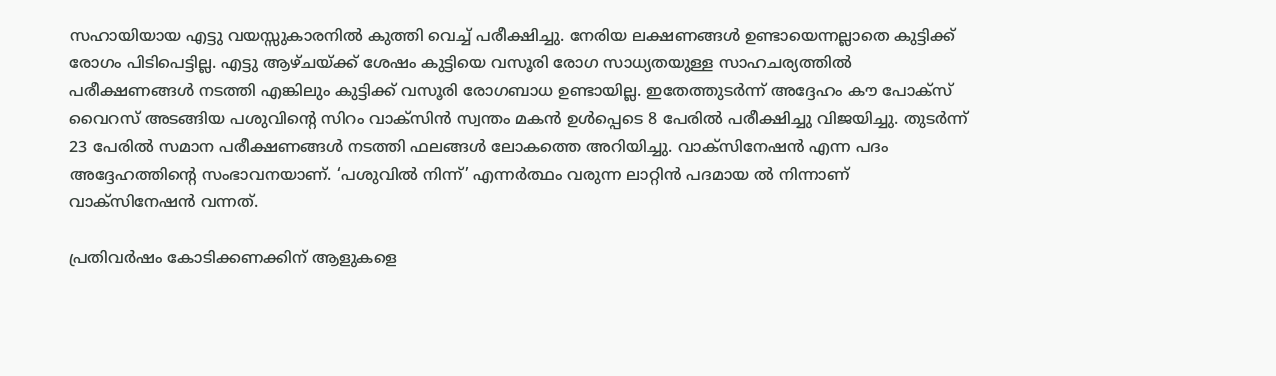സഹായിയായ എട്ടു വയസ്സുകാരനില്‍ കുത്തി വെച്ച് പരീക്ഷിച്ചു. നേരിയ ലക്ഷണങ്ങള്‍ ഉണ്ടായെന്നല്ലാതെ കുട്ടിക്ക് രോഗം പിടിപെട്ടില്ല. എട്ടു ആഴ്ചയ്‌ക്ക് ശേഷം കുട്ടിയെ വസൂരി രോഗ സാധ്യതയുള്ള സാഹചര്യത്തില്‍ പരീക്ഷണങ്ങള്‍ നടത്തി എങ്കിലും കുട്ടിക്ക് വസൂരി രോഗബാധ ഉണ്ടായില്ല. ഇതേത്തുടര്‍ന്ന് അദ്ദേഹം കൗ പോക്‌സ് വൈറസ് അടങ്ങിയ പശുവിന്റെ സിറം വാക്‌സിന്‍ സ്വന്തം മകന്‍ ഉള്‍പ്പെടെ 8 പേരില്‍ പരീക്ഷിച്ചു വിജയിച്ചു. തുടര്‍ന്ന് 23 പേരില്‍ സമാന പരീക്ഷണങ്ങള്‍ നടത്തി ഫലങ്ങള്‍ ലോകത്തെ അറിയിച്ചു. വാക്‌സിനേഷന്‍ എന്ന പദം അദ്ദേഹത്തിന്റെ സംഭാവനയാണ്. ‘പശുവില്‍ നിന്ന്’ എന്നര്‍ത്ഥം വരുന്ന ലാറ്റിന്‍ പദമായ ല്‍ നിന്നാണ് വാക്‌സിനേഷന്‍ വന്നത്.

പ്രതിവര്‍ഷം കോടിക്കണക്കിന് ആളുകളെ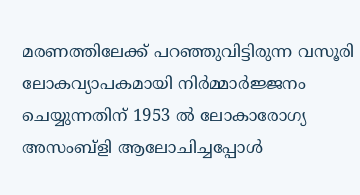മരണത്തിലേക്ക് പറഞ്ഞുവിട്ടിരുന്ന വസൂരി ലോകവ്യാപകമായി നിര്‍മ്മാര്‍ജ്ജനം ചെയ്യുന്നതിന് 1953 ല്‍ ലോകാരോഗ്യ അസംബ്‌ളി ആലോചിച്ചപ്പോള്‍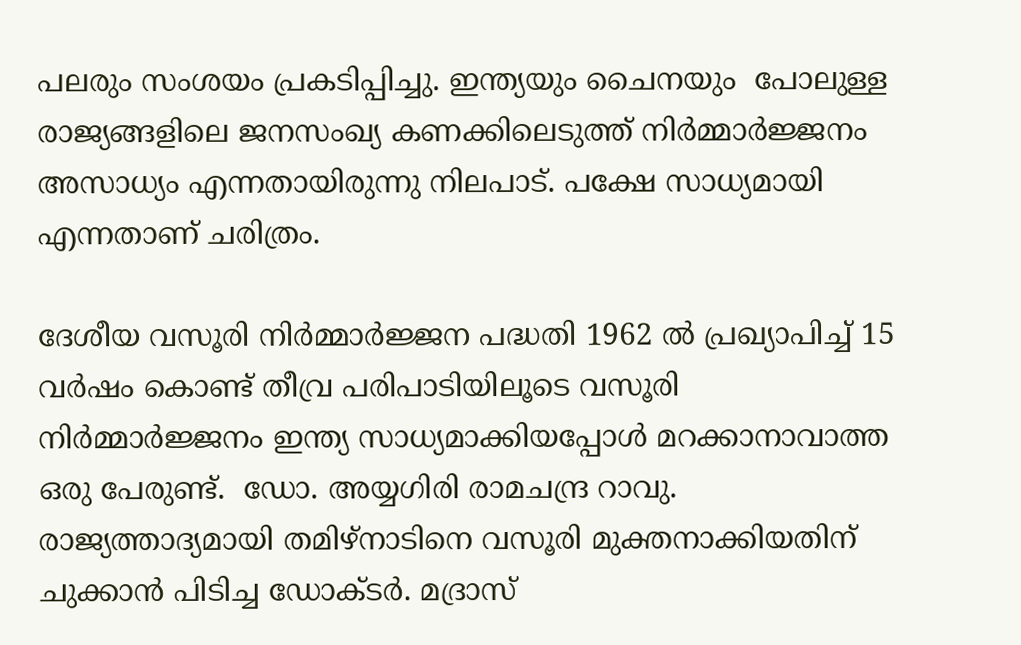പലരും സംശയം പ്രകടിപ്പിച്ചു. ഇന്ത്യയും ചൈനയും  പോലുള്ള രാജ്യങ്ങളിലെ ജനസംഖ്യ കണക്കിലെടുത്ത് നിര്‍മ്മാര്‍ജ്ജനം അസാധ്യം എന്നതായിരുന്നു നിലപാട്. പക്ഷേ സാധ്യമായി എന്നതാണ് ചരിത്രം.

ദേശീയ വസൂരി നിര്‍മ്മാര്‍ജ്ജന പദ്ധതി 1962 ല്‍ പ്രഖ്യാപിച്ച് 15 വര്‍ഷം കൊണ്ട് തീവ്ര പരിപാടിയിലൂടെ വസൂരി നിര്‍മ്മാര്‍ജ്ജനം ഇന്ത്യ സാധ്യമാക്കിയപ്പോള്‍ മറക്കാനാവാത്ത ഒരു പേരുണ്ട്.  ഡോ. അയ്യഗിരി രാമചന്ദ്ര റാവു. രാജ്യത്താദ്യമായി തമിഴ്‌നാടിനെ വസൂരി മുക്തനാക്കിയതിന് ചുക്കാന്‍ പിടിച്ച ഡോക്ടര്‍. മദ്രാസ്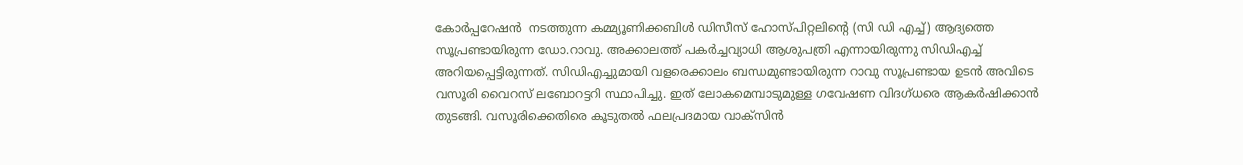കോര്‍പ്പറേഷന്‍  നടത്തുന്ന കമ്മ്യൂണിക്കബിള്‍ ഡിസീസ് ഹോസ്പിറ്റലിന്റെ (സി ഡി എച്ച്) ആദ്യത്തെ സൂപ്രണ്ടായിരുന്ന ഡോ.റാവു. അക്കാലത്ത് പകര്‍ച്ചവ്യാധി ആശുപത്രി എന്നായിരുന്നു സിഡിഎച്ച് അറിയപ്പെട്ടിരുന്നത്. സിഡിഎച്ചുമായി വളരെക്കാലം ബന്ധമുണ്ടായിരുന്ന റാവു സൂപ്രണ്ടായ ഉടന്‍ അവിടെ  വസൂരി വൈറസ് ലബോറട്ടറി സ്ഥാപിച്ചു. ഇത് ലോകമെമ്പാടുമുള്ള ഗവേഷണ വിദഗ്ധരെ ആകര്‍ഷിക്കാന്‍ തുടങ്ങി. വസൂരിക്കെതിരെ കൂടുതല്‍ ഫലപ്രദമായ വാക്‌സിന്‍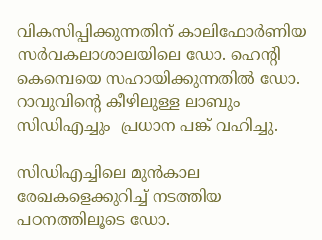വികസിപ്പിക്കുന്നതിന് കാലിഫോര്‍ണിയ സര്‍വകലാശാലയിലെ ഡോ. ഹെന്റി കെമ്പെയെ സഹായിക്കുന്നതില്‍ ഡോ. റാവുവിന്റെ കീഴിലുള്ള ലാബും സിഡിഎച്ചും  പ്രധാന പങ്ക് വഹിച്ചു.

സിഡിഎച്ചിലെ മുന്‍കാല രേഖകളെക്കുറിച്ച് നടത്തിയ പഠനത്തിലൂടെ ഡോ.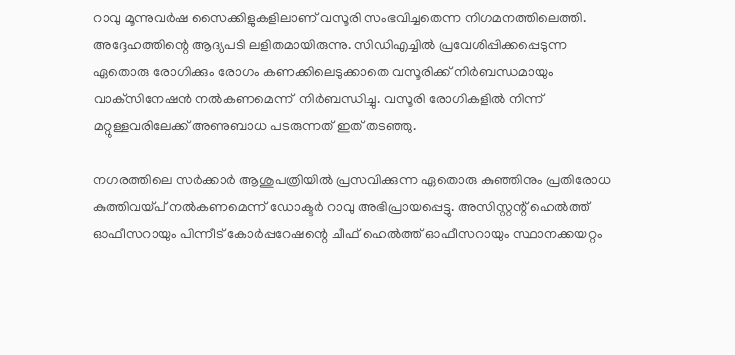റാവു മൂന്നുവര്‍ഷ സൈക്കിളുകളിലാണ് വസൂരി സംഭവിച്ചതെന്ന നിഗമനത്തിലെത്തി. അദ്ദേഹത്തിന്റെ ആദ്യപടി ലളിതമായിരുന്നു. സിഡിഎച്ചില്‍ പ്രവേശിപ്പിക്കപ്പെടുന്ന ഏതൊരു രോഗിക്കും രോഗം കണക്കിലെടുക്കാതെ വസൂരിക്ക് നിര്‍ബന്ധമായും വാക്‌സിനേഷന്‍ നല്‍കണമെന്ന്  നിര്‍ബന്ധിച്ചു. വസൂരി രോഗികളില്‍ നിന്ന് മറ്റുള്ളവരിലേക്ക് അണുബാധ പടരുന്നത് ഇത് തടഞ്ഞു.

നഗരത്തിലെ സര്‍ക്കാര്‍ ആശുപത്രിയില്‍ പ്രസവിക്കുന്ന ഏതൊരു കുഞ്ഞിനും പ്രതിരോധ കുത്തിവയ്‌പ് നല്‍കണമെന്ന് ഡോക്ടര്‍ റാവു അഭിപ്രായപ്പെട്ടു. അസിസ്റ്റന്റ് ഹെല്‍ത്ത് ഓഫീസറായും പിന്നീട് കോര്‍പ്പറേഷന്റെ ചീഫ് ഹെല്‍ത്ത് ഓഫീസറായും സ്ഥാനക്കയറ്റം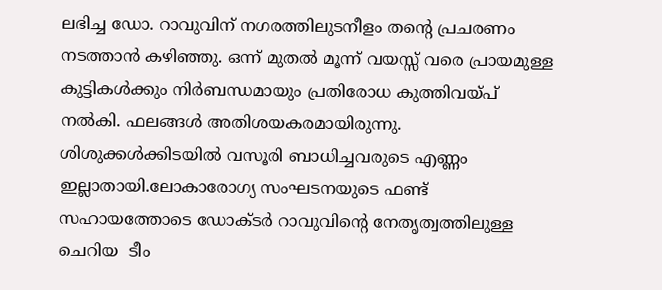ലഭിച്ച ഡോ. റാവുവിന് നഗരത്തിലുടനീളം തന്റെ പ്രചരണം നടത്താന്‍ കഴിഞ്ഞു. ഒന്ന് മുതല്‍ മൂന്ന് വയസ്സ് വരെ പ്രായമുള്ള കുട്ടികള്‍ക്കും നിര്‍ബന്ധമായും പ്രതിരോധ കുത്തിവയ്‌പ് നല്‍കി. ഫലങ്ങള്‍ അതിശയകരമായിരുന്നു. ശിശുക്കള്‍ക്കിടയില്‍ വസൂരി ബാധിച്ചവരുടെ എണ്ണം ഇല്ലാതായി.ലോകാരോഗ്യ സംഘടനയുടെ ഫണ്ട് സഹായത്തോടെ ഡോക്ടര്‍ റാവുവിന്റെ നേതൃത്വത്തിലുള്ള ചെറിയ  ടീം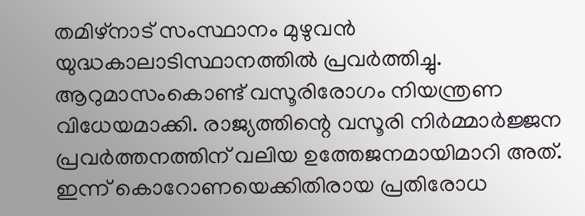തമിഴ്‌നാട് സംസ്ഥാനം മുഴുവന്‍ യുദ്ധകാലാടിസ്ഥാനത്തില്‍ പ്രവര്‍ത്തിച്ചു. ആറുമാസംകൊണ്ട് വസൂരിരോഗം നിയന്ത്രണ വിധേയമാക്കി. രാജ്യത്തിന്റെ വസൂരി നിര്‍മ്മാര്‍ജ്ജന പ്രവര്‍ത്തനത്തിന് വലിയ ഉത്തേജനമായിമാറി അത്. ഇന്ന് കൊറോണയെക്കിതിരായ പ്രതിരോധ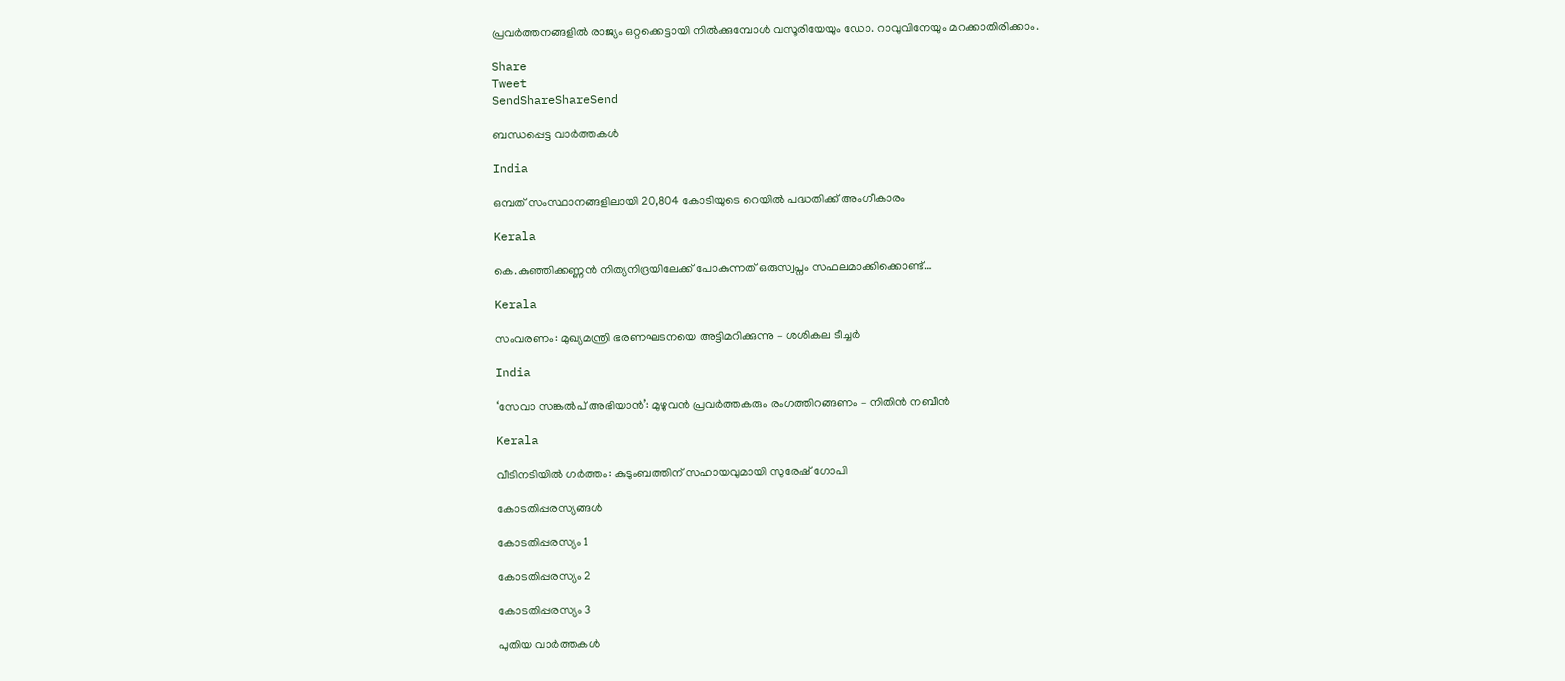പ്രവര്‍ത്തനങ്ങളില്‍ രാജ്യം ഒറ്റക്കെട്ടായി നില്‍ക്കുമ്പോള്‍ വസൂരിയേയും ഡോ. റാവുവിനേയും മറക്കാതിരിക്കാം.

Share
Tweet
SendShareShareSend

ബന്ധപ്പെട്ട വാര്‍ത്തകള്‍

India

ഒമ്പത് സംസ്ഥാനങ്ങളിലായി 20,804 കോടിയുടെ റെയില്‍ പദ്ധതിക്ക് അംഗീകാരം

Kerala

കെ.കുഞ്ഞിക്കണ്ണൻ നിത്യനിദ്രയിലേക്ക് പോകുന്നത് ഒരുസ്വപ്നം സഫലമാക്കിക്കൊണ്ട്…

Kerala

സംവരണം: മുഖ്യമന്ത്രി ഭരണഘടനയെ അട്ടിമറിക്കുന്നു – ശശികല ടീച്ചര്‍

India

‘സേവാ സങ്കല്‍പ് അഭിയാന്‍’: മുഴുവന്‍ പ്രവര്‍ത്തകരും രംഗത്തിറങ്ങണം – നിതിന്‍ നബീന്‍

Kerala

വീടിനടിയില്‍ ഗര്‍ത്തം: കുടുംബത്തിന് സഹായവുമായി സുരേഷ് ഗോപി

കോടതിപ്പരസ്യങ്ങള്‍

കോടതിപ്പരസ്യം 1

കോടതിപ്പരസ്യം 2

കോടതിപ്പരസ്യം 3

പുതിയ വാര്‍ത്തകള്‍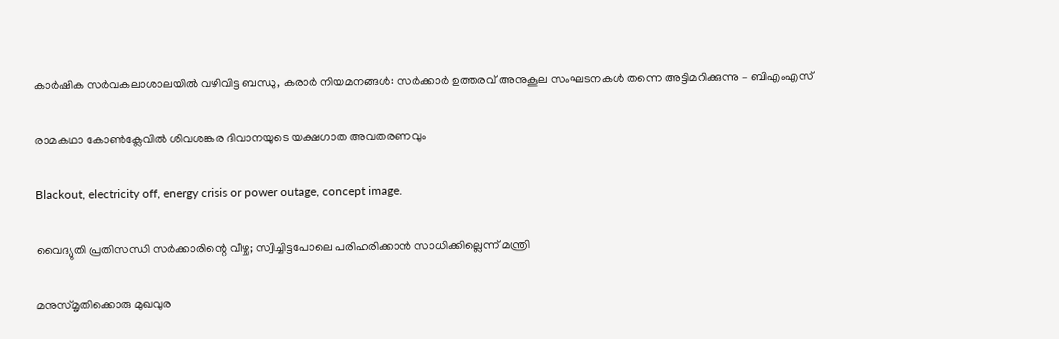കാര്‍ഷിക സര്‍വകലാശാലയില്‍ വഴിവിട്ട ബന്ധു, കരാര്‍ നിയമനങ്ങള്‍: സര്‍ക്കാര്‍ ഉത്തരവ് അനുകൂല സംഘടനകള്‍ തന്നെ അട്ടിമറിക്കുന്നു – ബിഎംഎസ്

രാമകഥാ കോണ്‍ക്ലേവില്‍ ശിവശങ്കര ദിവാനയുടെ യക്ഷഗാത അവതരണവും

Blackout, electricity off, energy crisis or power outage, concept image.

വൈദ്യുതി പ്രതിസന്ധി സര്‍ക്കാരിന്റെ വീഴ്ച; സ്വിച്ചിട്ടപോലെ പരിഹരിക്കാന്‍ സാധിക്കില്ലെന്ന് മന്ത്രി

മനുസ്മൃതിക്കൊരു മുഖവുര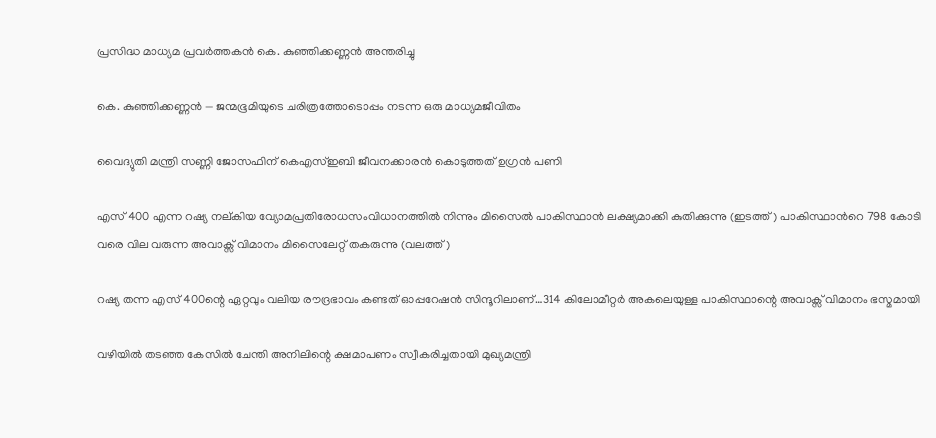പ്രസിദ്ധ മാധ്യമ പ്രവർത്തകൻ കെ. കുഞ്ഞിക്കണ്ണൻ അന്തരിച്ചു

കെ. കുഞ്ഞിക്കണ്ണൻ — ജന്മഭൂമിയുടെ ചരിത്രത്തോടൊപ്പം നടന്ന ഒരു മാധ്യമജീവിതം

വൈദ്യുതി മന്ത്രി സണ്ണി ജോസഫിന് കെഎസ്ഇബി ജീവനക്കാരന്‍ കൊടുത്തത് ഉഗ്രന്‍ പണി

എസ് 400 എന്ന റഷ്യ നല്കിയ വ്യോമപ്രതിരോധസംവിധാനത്തില്‍ നിന്നും മിസൈല്‍ പാകിസ്ഥാന്‍ ലക്ഷ്യമാക്കി കുതിക്കുന്നു (ഇടത്ത്) പാകിസ്ഥാന്‍റെ 798 കോടി വരെ വില വരുന്ന അവാക്സ് വിമാനം മിസൈലേറ്റ് തകരുന്നു (വലത്ത്)

റഷ്യ തന്ന എസ് 400ന്റെ ഏറ്റവും വലിയ രൗദ്രഭാവം കണ്ടത് ഓപ്പറേഷന്‍ സിന്ദൂറിലാണ്…314 കിലോമീറ്റര്‍ അകലെയുള്ള പാകിസ്ഥാന്റെ അവാക്സ് വിമാനം ഭസ്മമായി

വഴിയില്‍ തടഞ്ഞ കേസില്‍ ചേന്തി അനിലിന്റെ ക്ഷമാപണം സ്വീകരിച്ചതായി മുഖ്യമന്ത്രി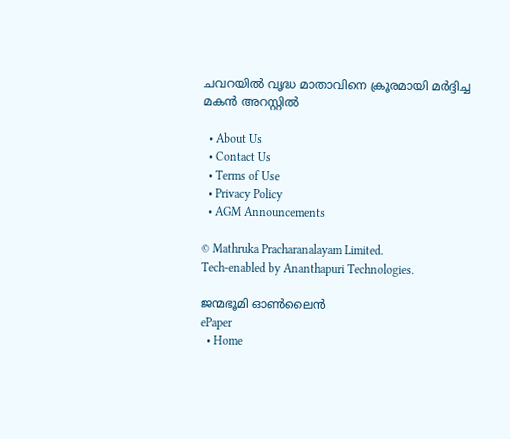ചവറയില്‍ വൃദ്ധ മാതാവിനെ ക്രൂരമായി മര്‍ദ്ദിച്ച മകന്‍ അറസ്റ്റില്‍

  • About Us
  • Contact Us
  • Terms of Use
  • Privacy Policy
  • AGM Announcements

© Mathruka Pracharanalayam Limited.
Tech-enabled by Ananthapuri Technologies.

ജന്മഭൂമി ഓണ്‍ലൈന്‍
ePaper
  • Home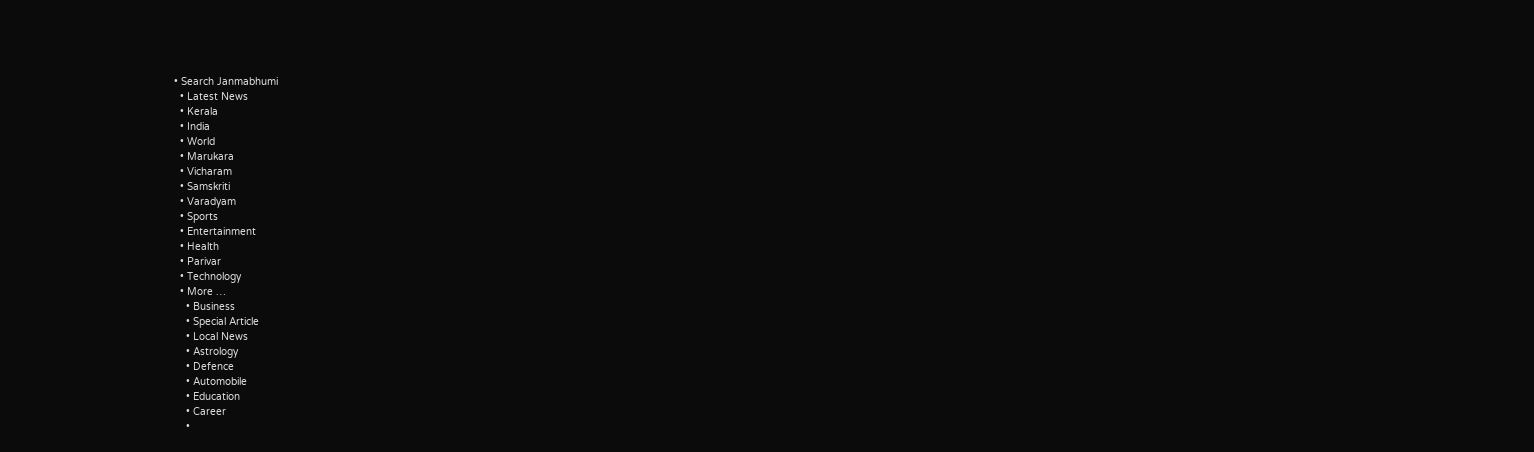• Search Janmabhumi
  • Latest News
  • Kerala
  • India
  • World
  • Marukara
  • Vicharam
  • Samskriti
  • Varadyam
  • Sports
  • Entertainment
  • Health
  • Parivar
  • Technology
  • More …
    • Business
    • Special Article
    • Local News
    • Astrology
    • Defence
    • Automobile
    • Education
    • Career
    •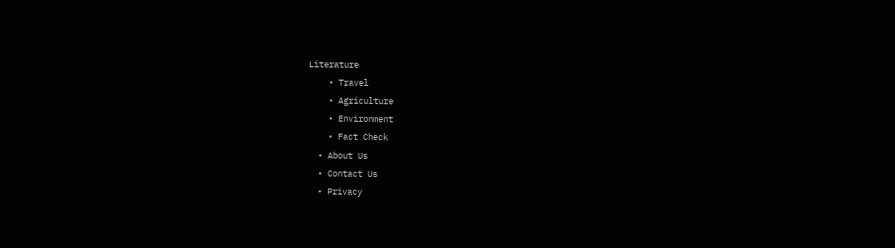Literature
    • Travel
    • Agriculture
    • Environment
    • Fact Check
  • About Us
  • Contact Us
  • Privacy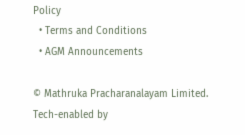Policy
  • Terms and Conditions
  • AGM Announcements

© Mathruka Pracharanalayam Limited.
Tech-enabled by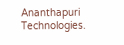Ananthapuri Technologies.